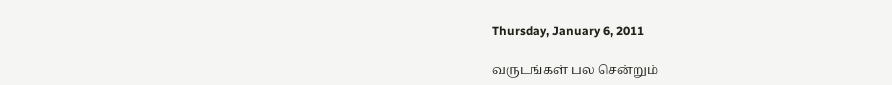Thursday, January 6, 2011

வருடங்கள் பல சென்றும்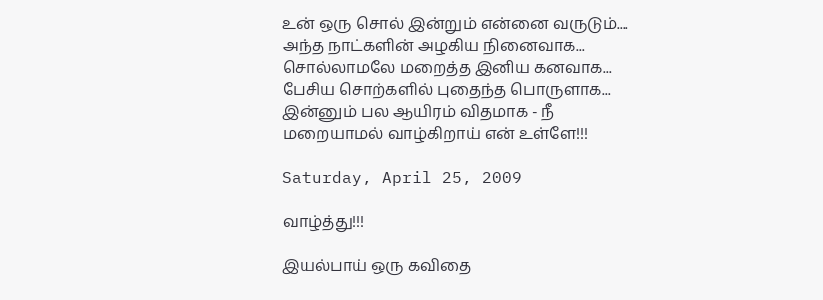உன் ஒரு சொல் இன்றும் என்னை வருடும்....
அந்த நாட்களின் அழகிய நினைவாக...
சொல்லாமலே மறைத்த இனிய கனவாக...
பேசிய சொற்களில் புதைந்த பொருளாக...
இன்னும் பல ஆயிரம் விதமாக - நீ
மறையாமல் வாழ்கிறாய் என் உள்ளே!!!

Saturday, April 25, 2009

வாழ்த்து!!!

இயல்பாய் ஒரு கவிதை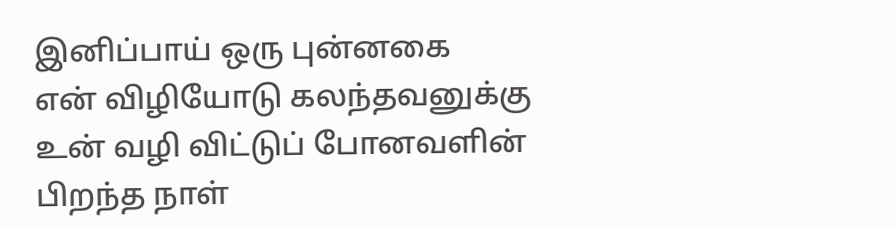இனிப்பாய் ஒரு புன்னகை
என் விழியோடு கலந்தவனுக்கு
உன் வழி விட்டுப் போனவளின்
பிறந்த நாள்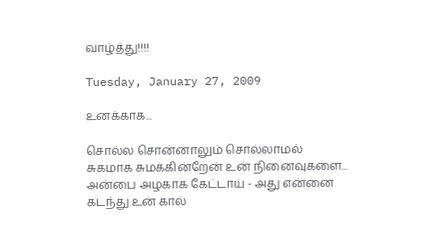வாழ்த்து!!!!

Tuesday, January 27, 2009

உனக்காக...

சொல்ல சொன்னாலும் சொல்லாமல்
சுகமாக சுமக்கின்றேன் உன் நினைவுகளை...
அன்பை அழகாக கேட்டாய் - அது என்னை
கடந்து உன் கால்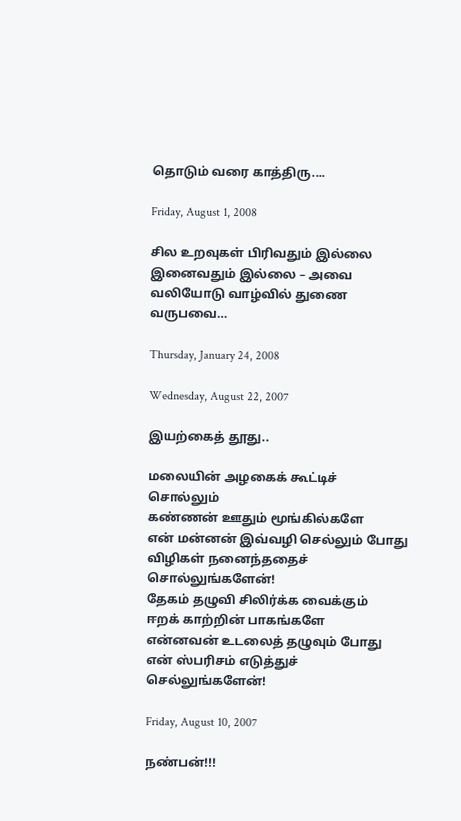தொடும் வரை காத்திரு....

Friday, August 1, 2008

சில உறவுகள் பிரிவதும் இல்லை
இனைவதும் இல்லை – அவை
வலியோடு வாழ்வில் துணை வருபவை…

Thursday, January 24, 2008

Wednesday, August 22, 2007

இயற்கைத் தூது..

மலையின் அழகைக் கூட்டிச் சொல்லும்
கண்ணன் ஊதும் மூங்கில்களே
என் மன்னன் இவ்வழி செல்லும் போது
விழிகள் நனைந்ததைச் சொல்லுங்களேன்!
தேகம் தழுவி சிலிர்க்க வைக்கும்
ஈறக் காற்றின் பாகங்களே
என்னவன் உடலைத் தழுவும் போது
என் ஸ்பரிசம் எடுத்துச் செல்லுங்களேன்!

Friday, August 10, 2007

நண்பன்!!!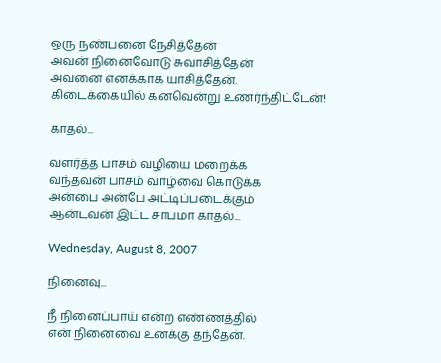ஒரு நண்பனை நேசித்தேன்
அவன் நினைவோடு சுவாசித்தேன்
அவனை எனக்காக யாசித்தேன்.
கிடைக்கையில் கனவென்று உணர்ந்திட்டேன்!

காதல்...

வளர்த்த பாசம் வழியை மறைக்க
வந்தவன் பாசம் வாழ்வை கொடுக்க
அன்பை அன்பே அட்டிப்படைக்கும்
ஆன்டவன் இட்ட சாபமா காதல்...

Wednesday, August 8, 2007

நினைவு...

நீ நினைப்பாய் என்ற எண்ணத்தில்
என் நினைவை உனக்கு தந்தேன்.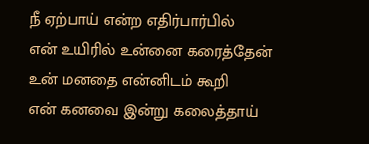நீ ஏற்பாய் என்ற எதிர்பார்பில்
என் உயிரில் உன்னை கரைத்தேன்
உன் மனதை என்னிடம் கூறி
என் கனவை இன்று கலைத்தாய்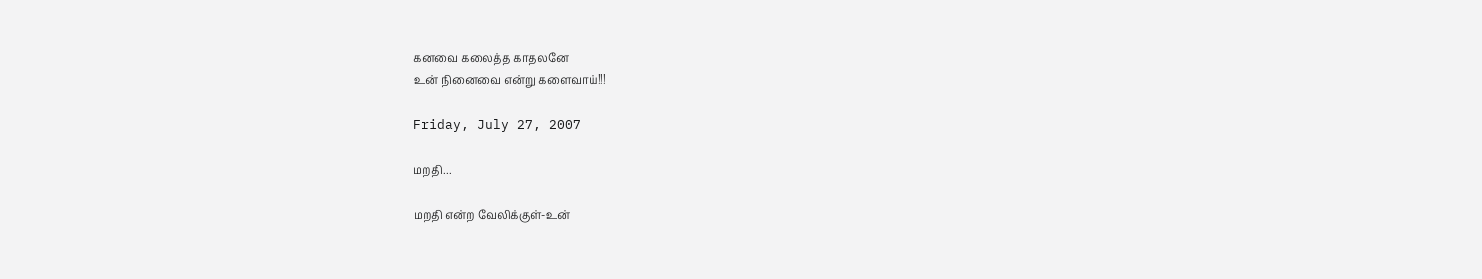கனவை கலைத்த காதலனே
உன் நினைவை என்று களைவாய்!!!

Friday, July 27, 2007

மறதி...

மறதி என்ற வேலிக்குள்-உன்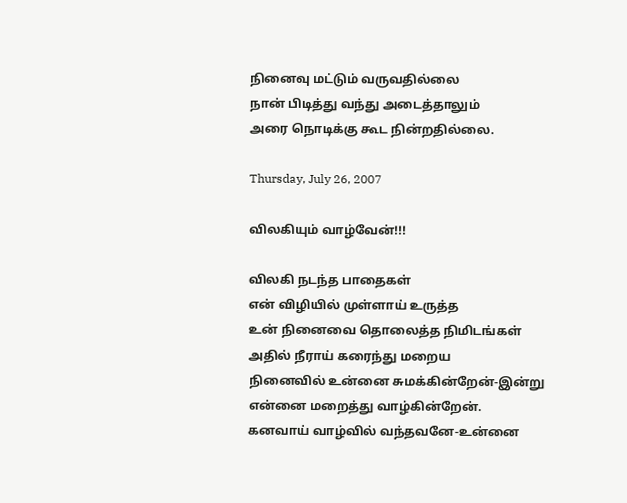நினைவு மட்டும் வருவதில்லை
நான் பிடித்து வந்து அடைத்தாலும்
அரை நொடிக்கு கூட நின்றதில்லை.

Thursday, July 26, 2007

விலகியும் வாழ்வேன்!!!

விலகி நடந்த பாதைகள்
என் விழியில் முள்ளாய் உருத்த
உன் நினைவை தொலைத்த நிமிடங்கள்
அதில் நீராய் கரைந்து மறைய
நினைவில் உன்னை சுமக்கின்றேன்-இன்று
என்னை மறைத்து வாழ்கின்றேன்.
கனவாய் வாழ்வில் வந்தவனே-உன்னை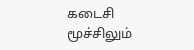கடைசி மூச்சிலும்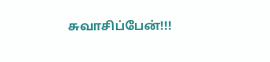சுவாசிப்பேன்!!!